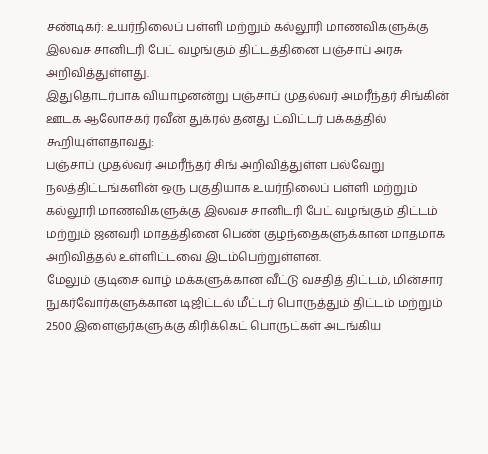சண்டிகர்: உயர்நிலைப் பள்ளி மற்றும் கல்லூரி மாணவிகளுக்கு இலவச சானிடரி பேட் வழங்கும் திட்டத்தினை பஞ்சாப் அரசு அறிவித்துள்ளது.
இதுதொடர்பாக வியாழனன்று பஞ்சாப் முதல்வர் அமரீந்தர் சிங்கின் ஊடக ஆலோசகர் ரவீன் துக்ரல் தனது ட்விட்டர் பக்கத்தில் கூறியுள்ளதாவது:
பஞ்சாப் முதல்வர் அமரீந்தர் சிங் அறிவித்துள்ள பல்வேறு நலத்திட்டங்களின் ஒரு பகுதியாக உயர்நிலைப் பள்ளி மற்றும் கல்லூரி மாணவிகளுக்கு இலவச சானிடரி பேட் வழங்கும் திட்டம் மற்றும் ஜனவரி மாதத்தினை பெண் குழந்தைகளுக்கான மாதமாக அறிவித்தல் உள்ளிட்டவை இடம்பெற்றுள்ளன.
மேலும் குடிசை வாழ் மக்களுக்கான வீட்டு வசதித் திட்டம், மின்சார நுகர்வோர்களுக்கான டிஜிட்டல் மீட்டர் பொருத்தும் திட்டம் மற்றும் 2500 இளைஞர்களுக்கு கிரிக்கெட் பொருட்கள் அடங்கிய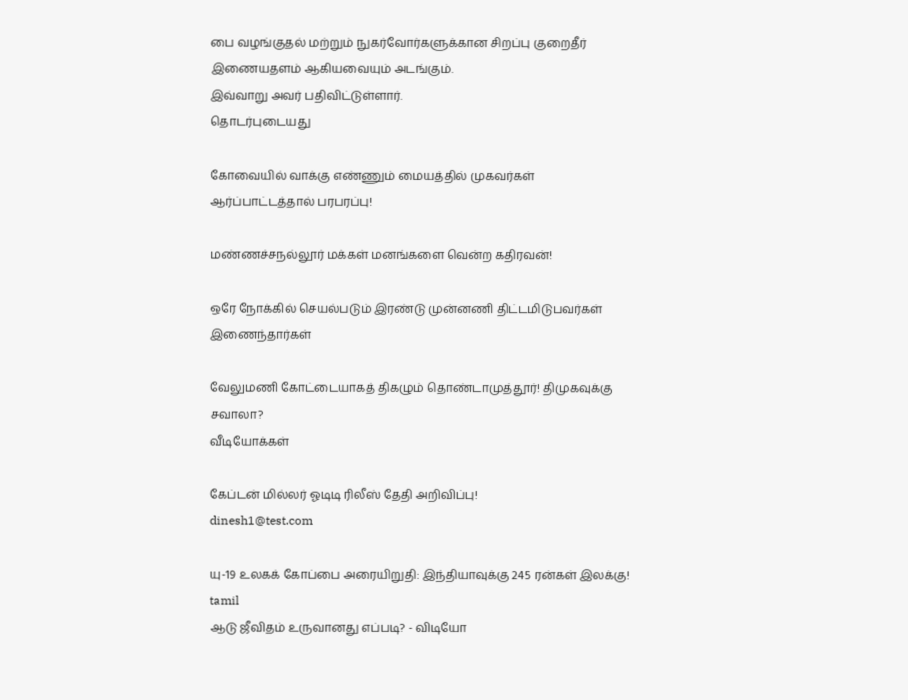பை வழங்குதல் மற்றும் நுகர்வோர்களுக்கான சிறப்பு குறைதீர் இணையதளம் ஆகியவையும் அடங்கும்.
இவ்வாறு அவர் பதிவிட்டுள்ளார்.
தொடர்புடையது

கோவையில் வாக்கு எண்ணும் மையத்தில் முகவர்கள் ஆர்ப்பாட்டத்தால் பரபரப்பு!

மண்ணச்சநல்லூர் மக்கள் மனங்களை வென்ற கதிரவன்!

ஒரே நோக்கில் செயல்படும் இரண்டு முன்னணி திட்டமிடுபவர்கள் இணைந்தார்கள்

வேலுமணி கோட்டையாகத் திகழும் தொண்டாமுத்தூர்! திமுகவுக்கு சவாலா?
வீடியோக்கள்

கேப்டன் மில்லர் ஓடிடி ரிலீஸ் தேதி அறிவிப்பு!
dinesh1@test.com

யு-19 உலகக் கோப்பை அரையிறுதி: இந்தியாவுக்கு 245 ரன்கள் இலக்கு!
tamil
ஆடு ஜீவிதம் உருவானது எப்படி? - விடியோ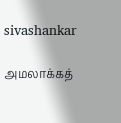sivashankar

அமலாக்கத்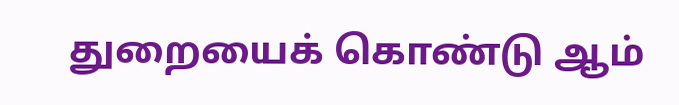துறையைக் கொண்டு ஆம்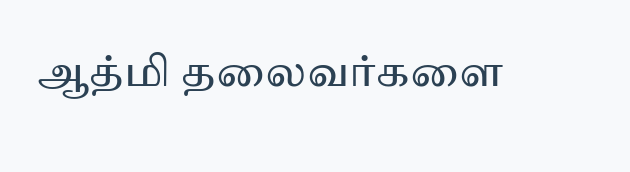ஆத்மி தலைவர்களை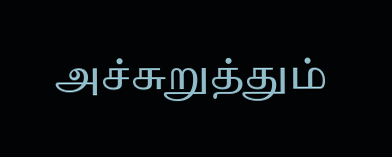அச்சுறுத்தும்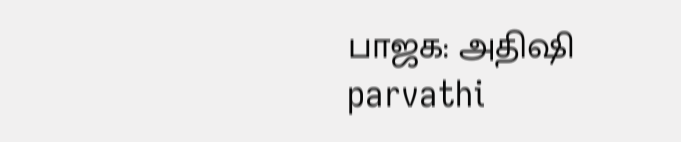பாஜக: அதிஷி
parvathi